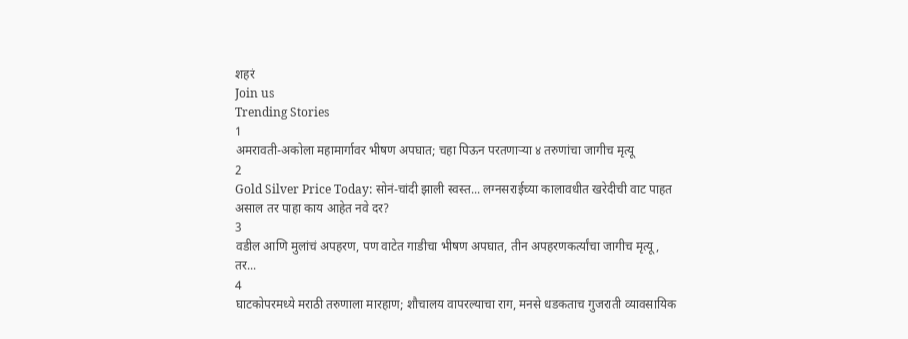शहरं
Join us
Trending Stories
1
अमरावती-अकोला महामार्गावर भीषण अपघात; चहा पिऊन परतणाऱ्या ४ तरुणांचा जागीच मृत्यू
2
Gold Silver Price Today: सोनं-चांदी झाली स्वस्त... लग्नसराईच्या कालावधीत खरेदीची वाट पाहत असाल तर पाहा काय आहेत नवे दर?
3
वडील आणि मुलांचं अपहरण, पण वाटेत गाडीचा भीषण अपघात, तीन अपहरणकर्त्यांचा जागीच मृत्यू, तर...
4
घाटकोपरमध्ये मराठी तरुणाला मारहाण; शौचालय वापरल्याचा राग, मनसे धडकताच गुजराती व्यावसायिक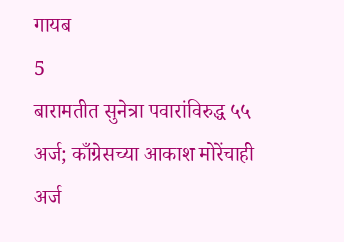गायब
5
बारामतीत सुनेत्रा पवारांविरुद्ध ५५ अर्ज; काँग्रेसच्या आकाश मोरेंचाही अर्ज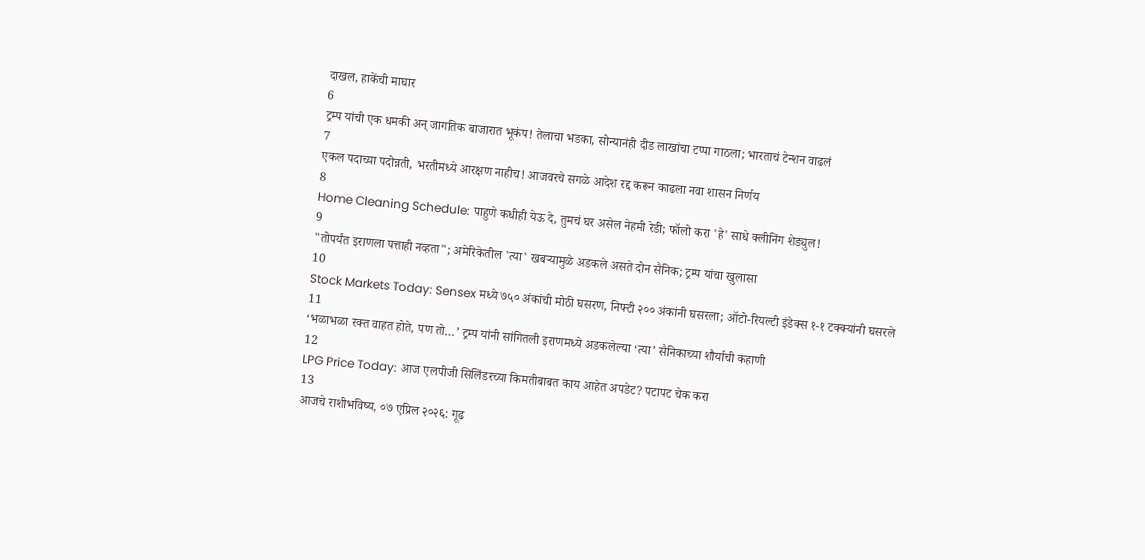दाखल, हाकेंची माघार
6
ट्रम्प यांची एक धमकी अन् जागतिक बाजारात भूकंप! तेलाचा भडका, सोन्यानंही दीड लाखांचा टप्पा गाठला; भारताचं टेन्शन वाढलं
7
एकल पदाच्या पदोन्नती, भरतीमध्ये आरक्षण नाहीच! आजवरचे सगळे आदेश रद्द करून काढला नवा शासन निर्णय
8
Home Cleaning Schedule: पाहुणे कधीही येऊ दे, तुमचं घर असेल नेहमी रेडी; फॉलो करा 'हे' साधे क्लीनिंग शेड्युल!
9
"तोपर्यंत इराणला पत्ताही नव्हता"; अमेरिकेतील 'त्या' खबऱ्यामुळे अडकले असते दोन सैनिक; ट्रम्प यांचा खुलासा
10
Stock Markets Today: Sensex मध्ये ७५० अंकांची मोठी घसरण, निफ्टी २०० अंकांनी घसरला; ऑटो-रियल्टी इंडेक्स १-१ टक्क्यांनी घसरले
11
‘भळाभळा रक्त वाहत होते, पण तो…’ ट्रम्प यांनी सांगितली इराणमध्ये अडकलेल्या ‘त्या’ सैनिकाच्या शौर्याची कहाणी
12
LPG Price Today: आज एलपीजी सिलिंडरच्या किमतीबाबत काय आहेत अपडेट? पटापट चेक करा
13
आजचे राशीभविष्य, ०७ एप्रिल २०२६: गूढ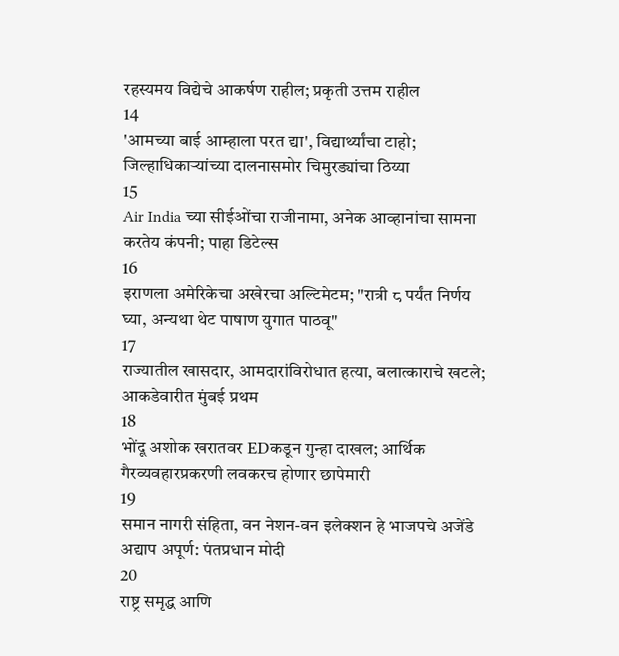रहस्यमय विद्येचे आकर्षण राहील; प्रकृती उत्तम राहील
14
'आमच्या बाई आम्हाला परत द्या', विद्यार्थ्यांचा टाहो; जिल्हाधिकाऱ्यांच्या दालनासमोर चिमुरड्यांचा ठिय्या
15
Air India च्या सीईओंचा राजीनामा, अनेक आव्हानांचा सामना करतेय कंपनी; पाहा डिटेल्स
16
इराणला अमेरिकेचा अखेरचा अल्टिमेटम; "रात्री ८ पर्यंत निर्णय घ्या, अन्यथा थेट पाषाण युगात पाठवू"
17
राज्यातील खासदार, आमदारांविरोधात हत्या, बलात्काराचे खटले; आकडेवारीत मुंबई प्रथम
18
भोंदू अशोक खरातवर EDकडून गुन्हा दाखल; आर्थिक गैरव्यवहारप्रकरणी लवकरच होणार छापेमारी
19
समान नागरी संहिता, वन नेशन-वन इलेक्शन हे भाजपचे अजेंडे अद्याप अपूर्ण: पंतप्रधान मोदी
20
राष्ट्र समृद्ध आणि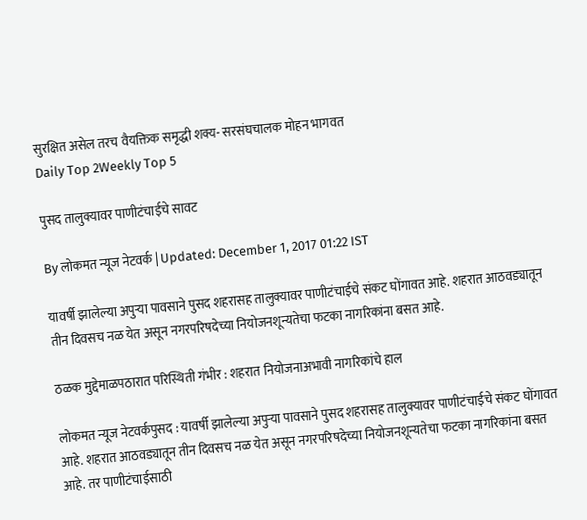सुरक्षित असेल तरच वैयक्तिक समृद्धी शक्य- सरसंघचालक मोहन भागवत
Daily Top 2Weekly Top 5

पुसद तालुक्यावर पाणीटंचाईचे सावट

By लोकमत न्यूज नेटवर्क | Updated: December 1, 2017 01:22 IST

यावर्षी झालेल्या अपुऱ्या पावसाने पुसद शहरासह तालुक्यावर पाणीटंचाईचे संकट घोंगावत आहे. शहरात आठवड्यातून तीन दिवसच नळ येत असून नगरपरिषदेच्या नियोजनशून्यतेचा फटका नागरिकांना बसत आहे.

ठळक मुद्देमाळपठारात परिस्थिती गंभीर : शहरात नियोजनाअभावी नागरिकांचे हाल

लोकमत न्यूज नेटवर्कपुसद : यावर्षी झालेल्या अपुऱ्या पावसाने पुसद शहरासह तालुक्यावर पाणीटंचाईचे संकट घोंगावत आहे. शहरात आठवड्यातून तीन दिवसच नळ येत असून नगरपरिषदेच्या नियोजनशून्यतेचा फटका नागरिकांना बसत आहे. तर पाणीटंचाईसाठी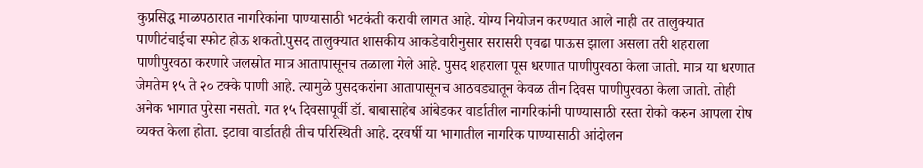कुप्रसिद्ध माळपठारात नागरिकांना पाण्यासाठी भटकंती करावी लागत आहे. योग्य नियोजन करण्यात आले नाही तर तालुक्यात पाणीटंचाईचा स्फोट होऊ शकतो.पुसद तालुक्यात शासकीय आकडेवारीनुसार सरासरी एवढा पाऊस झाला असला तरी शहराला पाणीपुरवठा करणारे जलस्रोत मात्र आतापासूनच तळाला गेले आहे. पुसद शहराला पूस धरणात पाणीपुरवठा केला जातो. मात्र या धरणात जेमतेम १५ ते २० टक्के पाणी आहे. त्यामुळे पुसदकरांना आतापासूनच आठवड्यातून केवळ तीन दिवस पाणीपुरवठा केला जातो. तोही अनेक भागात पुरेसा नसतो. गत १५ दिवसापूर्वी डॉ. बाबासाहेब आंबेडकर वार्डातील नागरिकांनी पाण्यासाठी रस्ता रोको करुन आपला रोष व्यक्त केला होता. इटावा वार्डातही तीच परिस्थिती आहे. दरवर्षी या भागातील नागरिक पाण्यासाठी आंदोलन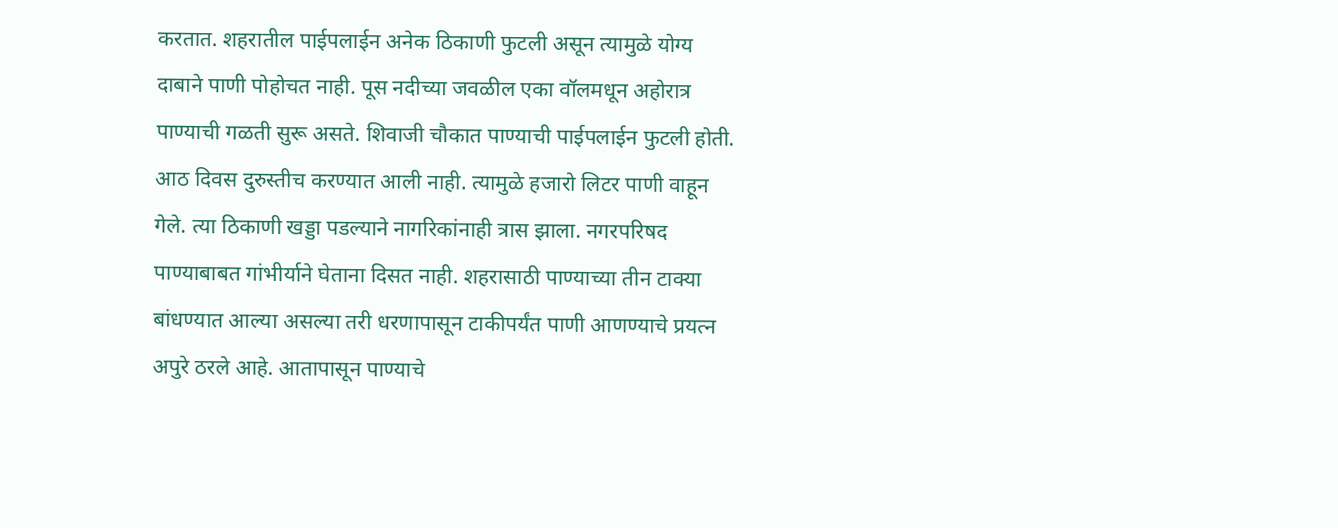करतात. शहरातील पाईपलाईन अनेक ठिकाणी फुटली असून त्यामुळे योग्य दाबाने पाणी पोहोचत नाही. पूस नदीच्या जवळील एका वॉलमधून अहोरात्र पाण्याची गळती सुरू असते. शिवाजी चौकात पाण्याची पाईपलाईन फुटली होती. आठ दिवस दुरुस्तीच करण्यात आली नाही. त्यामुळे हजारो लिटर पाणी वाहून गेले. त्या ठिकाणी खड्डा पडल्याने नागरिकांनाही त्रास झाला. नगरपरिषद पाण्याबाबत गांभीर्याने घेताना दिसत नाही. शहरासाठी पाण्याच्या तीन टाक्या बांधण्यात आल्या असल्या तरी धरणापासून टाकीपर्यंत पाणी आणण्याचे प्रयत्न अपुरे ठरले आहे. आतापासून पाण्याचे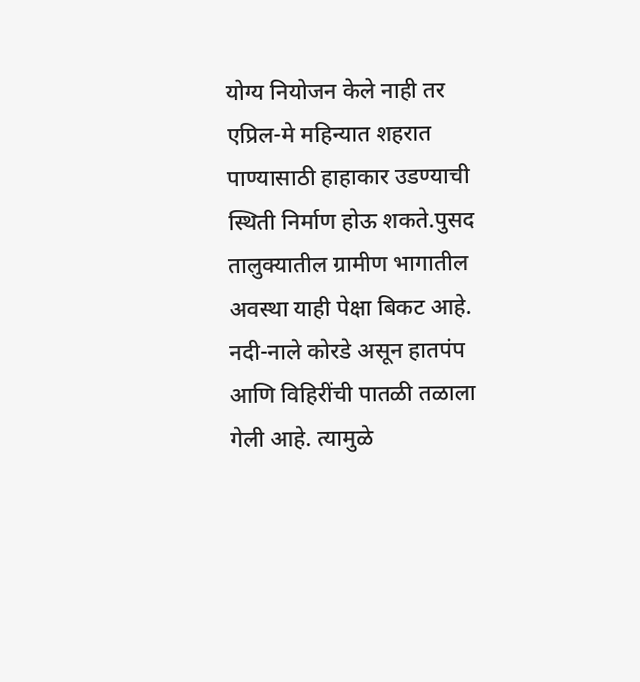योग्य नियोजन केले नाही तर एप्रिल-मे महिन्यात शहरात पाण्यासाठी हाहाकार उडण्याची स्थिती निर्माण होऊ शकते.पुसद तालुक्यातील ग्रामीण भागातील अवस्था याही पेक्षा बिकट आहे. नदी-नाले कोरडे असून हातपंप आणि विहिरींची पातळी तळाला गेली आहे. त्यामुळे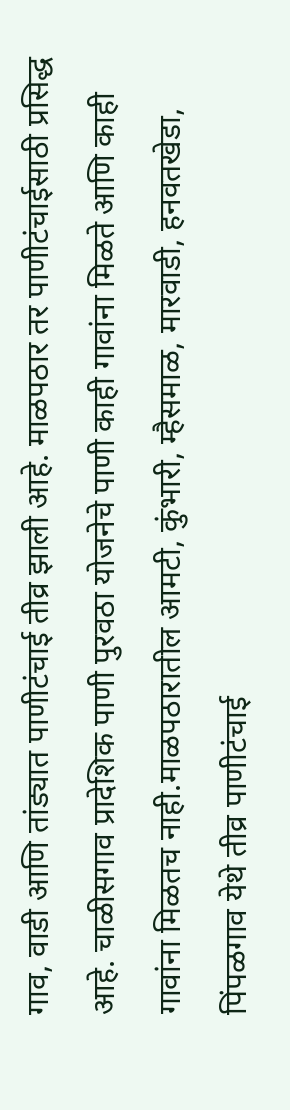गाव, वाडी आणि तांड्यात पाणीटंचाई तीव्र झाली आहे. माळपठार तर पाणीटंचाईसाठी प्रसिद्ध आहे. चाळीसगाव प्रादेशिक पाणी पुरवठा योजनेचे पाणी काही गावांना मिळते आणि काही गावांना मिळतच नाही.माळपठारातील आमटी, कुंभारी, म्हैसमाळ, मारवाडी, हनवतखेडा, पिंपळगाव येथे तीव्र पाणीटंचाई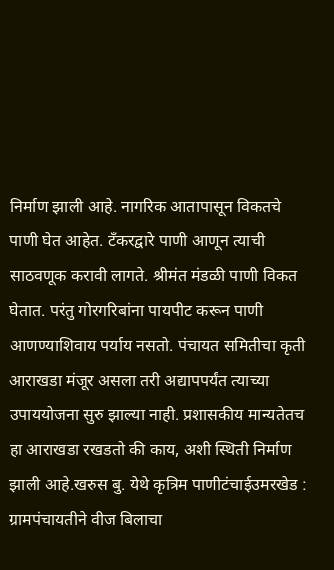निर्माण झाली आहे. नागरिक आतापासून विकतचे पाणी घेत आहेत. टँकरद्वारे पाणी आणून त्याची साठवणूक करावी लागते. श्रीमंत मंडळी पाणी विकत घेतात. परंतु गोरगरिबांना पायपीट करून पाणी आणण्याशिवाय पर्याय नसतो. पंचायत समितीचा कृती आराखडा मंजूर असला तरी अद्यापपर्यंत त्याच्या उपाययोजना सुरु झाल्या नाही. प्रशासकीय मान्यतेतच हा आराखडा रखडतो की काय, अशी स्थिती निर्माण झाली आहे.खरुस बु. येथे कृत्रिम पाणीटंचाईउमरखेड : ग्रामपंचायतीने वीज बिलाचा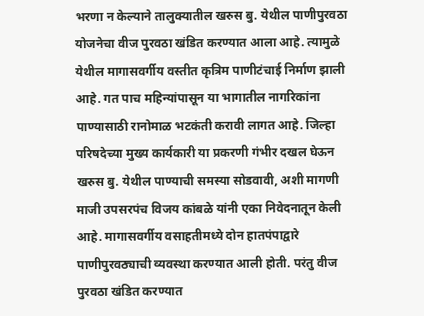भरणा न केल्याने तालुक्यातील खरुस बु. येथील पाणीपुरवठा योजनेचा वीज पुरवठा खंडित करण्यात आला आहे. त्यामुळे येथील मागासवर्गीय वस्तीत कृत्रिम पाणीटंचाई निर्माण झाली आहे. गत पाच महिन्यांपासून या भागातील नागरिकांना पाण्यासाठी रानोमाळ भटकंती करावी लागत आहे. जिल्हा परिषदेच्या मुख्य कार्यकारी या प्रकरणी गंभीर दखल घेऊन खरुस बु. येथील पाण्याची समस्या सोडवावी, अशी मागणी माजी उपसरपंच विजय कांबळे यांनी एका निवेदनातून केली आहे. मागासवर्गीय वसाहतीमध्ये दोन हातपंपाद्वारे पाणीपुरवठ्याची व्यवस्था करण्यात आली होती. परंतु वीज पुरवठा खंडित करण्यात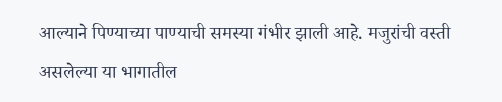आल्याने पिण्याच्या पाण्याची समस्या गंभीर झाली आहे. मजुरांची वस्ती असलेल्या या भागातील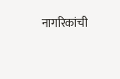नागरिकांची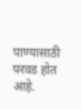पाण्यासाठी परवड होत आहे.